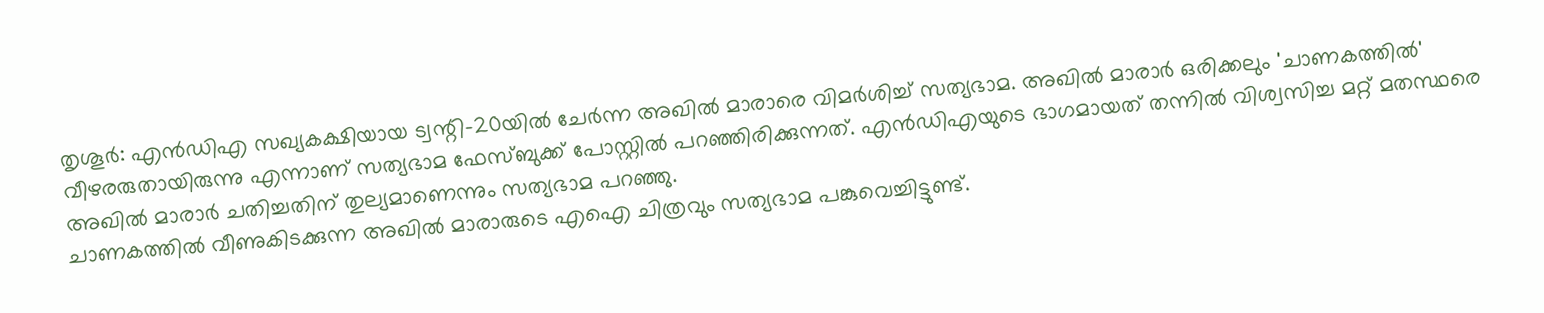തൃശൂർ: എൻഡിഎ സഖ്യകക്ഷിയായ ട്വന്റി-20യിൽ ചേർന്ന അഖിൽ മാരാരെ വിമർശിച്ച് സത്യഭാമ. അഖിൽ മാരാർ ഒരിക്കലും 'ചാണകത്തിൽ' വീഴരരുതായിരുന്നു എന്നാണ് സത്യഭാമ ഫേസ്ബുക്ക് പോസ്റ്റിൽ പറഞ്ഞിരിക്കുന്നത്. എൻഡിഎയുടെ ഭാഗമായത് തന്നിൽ വിശ്വസിച്ച മറ്റ് മതസ്ഥരെ അഖിൽ മാരാർ ചതിച്ചതിന് തുല്യമാണെന്നും സത്യഭാമ പറഞ്ഞു.
ചാണകത്തിൽ വീണുകിടക്കുന്ന അഖിൽ മാരാരുടെ എഐ ചിത്രവും സത്യഭാമ പങ്കുവെച്ചിട്ടുണ്ട്.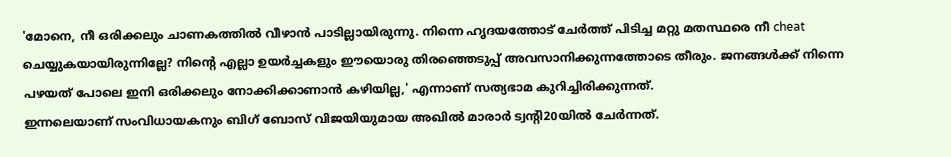'മോനെ, നീ ഒരിക്കലും ചാണകത്തിൽ വീഴാൻ പാടില്ലായിരുന്നു. നിന്നെ ഹൃദയത്തോട് ചേർത്ത് പിടിച്ച മറ്റു മതസ്ഥരെ നീ cheat ചെയ്യുകയായിരുന്നില്ലേ? നിന്റെ എല്ലാ ഉയർച്ചകളും ഈയൊരു തിരഞ്ഞെടുപ്പ് അവസാനിക്കുന്നത്തോടെ തീരും. ജനങ്ങൾക്ക് നിന്നെ പഴയത് പോലെ ഇനി ഒരിക്കലും നോക്കിക്കാണാൻ കഴിയില്ല,' എന്നാണ് സത്യഭാമ കുറിച്ചിരിക്കുന്നത്.
ഇന്നലെയാണ് സംവിധായകനും ബിഗ് ബോസ് വിജയിയുമായ അഖിൽ മാരാർ ട്വന്റി20യിൽ ചേർന്നത്.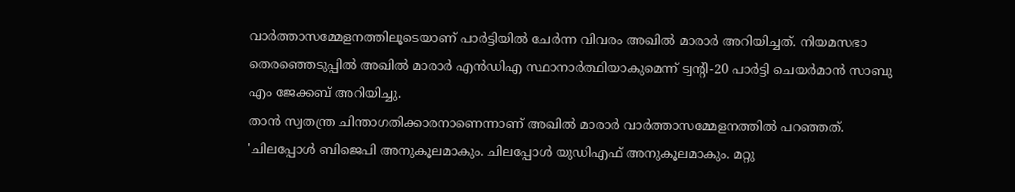വാർത്താസമ്മേളനത്തിലൂടെയാണ് പാർട്ടിയിൽ ചേർന്ന വിവരം അഖിൽ മാരാർ അറിയിച്ചത്. നിയമസഭാ തെരഞ്ഞെടുപ്പിൽ അഖിൽ മാരാർ എൻഡിഎ സ്ഥാനാർത്ഥിയാകുമെന്ന് ട്വന്റി-20 പാർട്ടി ചെയർമാൻ സാബു എം ജേക്കബ് അറിയിച്ചു.
താൻ സ്വതന്ത്ര ചിന്താഗതിക്കാരനാണെന്നാണ് അഖിൽ മാരാർ വാർത്താസമ്മേളനത്തിൽ പറഞ്ഞത്. 'ചിലപ്പോൾ ബിജെപി അനുകൂലമാകും. ചിലപ്പോൾ യുഡിഎഫ് അനുകൂലമാകും. മറ്റു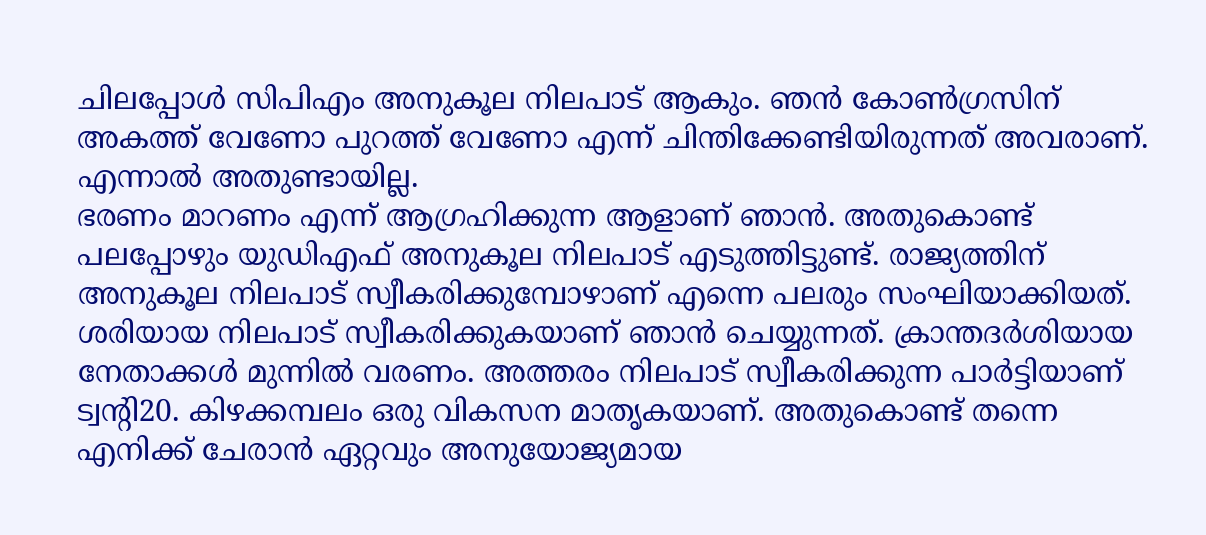ചിലപ്പോൾ സിപിഎം അനുകൂല നിലപാട് ആകും. ഞൻ കോൺഗ്രസിന് അകത്ത് വേണോ പുറത്ത് വേണോ എന്ന് ചിന്തിക്കേണ്ടിയിരുന്നത് അവരാണ്. എന്നാൽ അതുണ്ടായില്ല.
ഭരണം മാറണം എന്ന് ആഗ്രഹിക്കുന്ന ആളാണ് ഞാൻ. അതുകൊണ്ട് പലപ്പോഴും യുഡിഎഫ് അനുകൂല നിലപാട് എടുത്തിട്ടുണ്ട്. രാജ്യത്തിന് അനുകൂല നിലപാട് സ്വീകരിക്കുമ്പോഴാണ് എന്നെ പലരും സംഘിയാക്കിയത്. ശരിയായ നിലപാട് സ്വീകരിക്കുകയാണ് ഞാൻ ചെയ്യുന്നത്. ക്രാന്തദർശിയായ നേതാക്കൾ മുന്നിൽ വരണം. അത്തരം നിലപാട് സ്വീകരിക്കുന്ന പാർട്ടിയാണ് ട്വന്റി20. കിഴക്കമ്പലം ഒരു വികസന മാതൃകയാണ്. അതുകൊണ്ട് തന്നെ എനിക്ക് ചേരാൻ ഏറ്റവും അനുയോജ്യമായ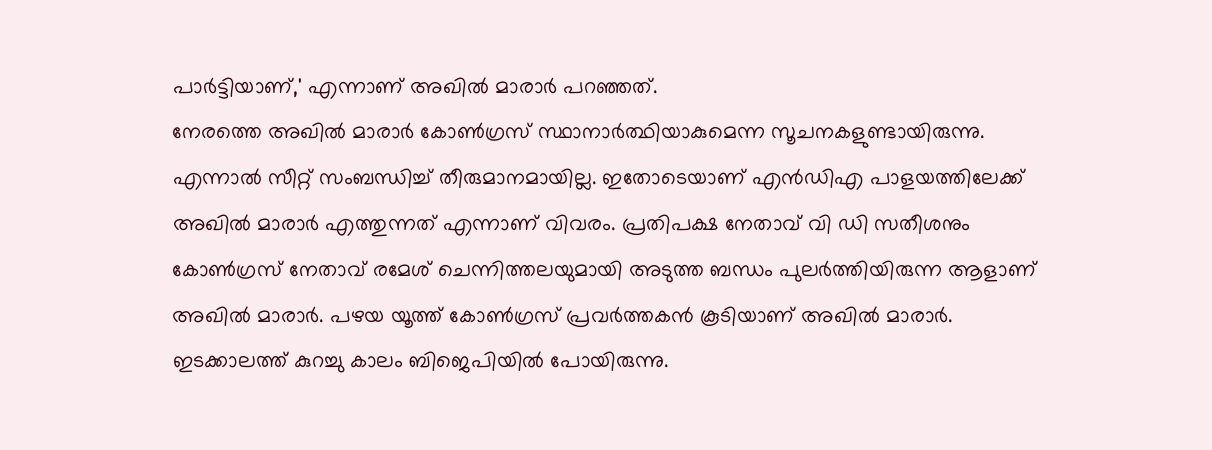പാർട്ടിയാണ്,' എന്നാണ് അഖിൽ മാരാർ പറഞ്ഞത്.
നേരത്തെ അഖിൽ മാരാർ കോൺഗ്രസ് സ്ഥാനാർത്ഥിയാകുമെന്ന സൂചനകളുണ്ടായിരുന്നു. എന്നാൽ സീറ്റ് സംബന്ധിച്ച് തീരുമാനമായില്ല. ഇതോടെയാണ് എൻഡിഎ പാളയത്തിലേക്ക് അഖിൽ മാരാർ എത്തുന്നത് എന്നാണ് വിവരം. പ്രതിപക്ഷ നേതാവ് വി ഡി സതീശനും കോൺഗ്രസ് നേതാവ് രമേശ് ചെന്നിത്തലയുമായി അടുത്ത ബന്ധം പുലർത്തിയിരുന്ന ആളാണ് അഖിൽ മാരാർ. പഴയ യൂത്ത് കോൺഗ്രസ് പ്രവർത്തകൻ കൂടിയാണ് അഖിൽ മാരാർ. ഇടക്കാലത്ത് കുറച്ചു കാലം ബിജെപിയിൽ പോയിരുന്നു.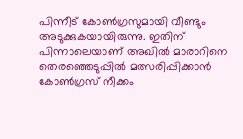പിന്നീട് കോൺഗ്രസുമായി വീണ്ടും അടുക്കുകയായിരുന്നു. ഇതിന് പിന്നാലെയാണ് അഖിൽ മാരാറിനെ തെരഞ്ഞെടുപ്പിൽ മത്സരിപ്പിക്കാൻ കോൺഗ്രസ് നീക്കം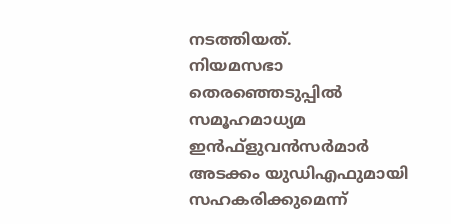നടത്തിയത്.
നിയമസഭാ തെരഞ്ഞെടുപ്പിൽ സമൂഹമാധ്യമ ഇൻഫ്ളുവൻസർമാർ അടക്കം യുഡിഎഫുമായി സഹകരിക്കുമെന്ന്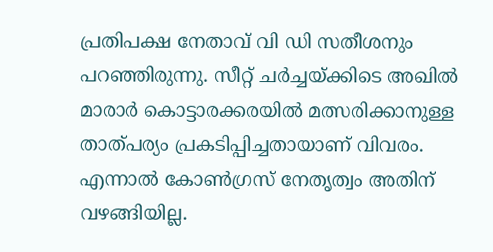പ്രതിപക്ഷ നേതാവ് വി ഡി സതീശനും പറഞ്ഞിരുന്നു. സീറ്റ് ചർച്ചയ്ക്കിടെ അഖിൽ മാരാർ കൊട്ടാരക്കരയിൽ മത്സരിക്കാനുള്ള താത്പര്യം പ്രകടിപ്പിച്ചതായാണ് വിവരം. എന്നാൽ കോൺഗ്രസ് നേതൃത്വം അതിന് വഴങ്ങിയില്ല.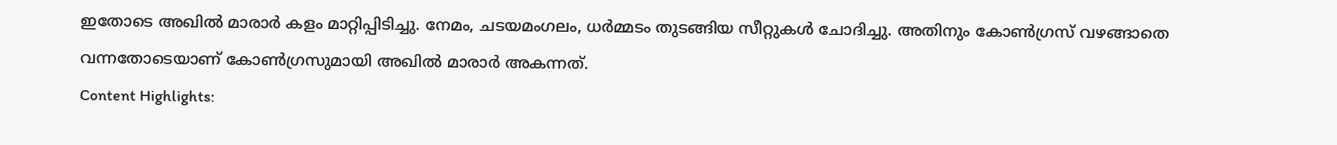ഇതോടെ അഖിൽ മാരാർ കളം മാറ്റിപ്പിടിച്ചു. നേമം, ചടയമംഗലം, ധർമ്മടം തുടങ്ങിയ സീറ്റുകൾ ചോദിച്ചു. അതിനും കോൺഗ്രസ് വഴങ്ങാതെ വന്നതോടെയാണ് കോൺഗ്രസുമായി അഖിൽ മാരാർ അകന്നത്.
Content Highlights: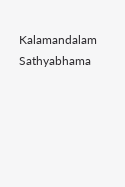Kalamandalam Sathyabhama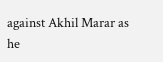against Akhil Marar as he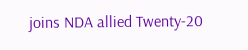joins NDA allied Twenty-20